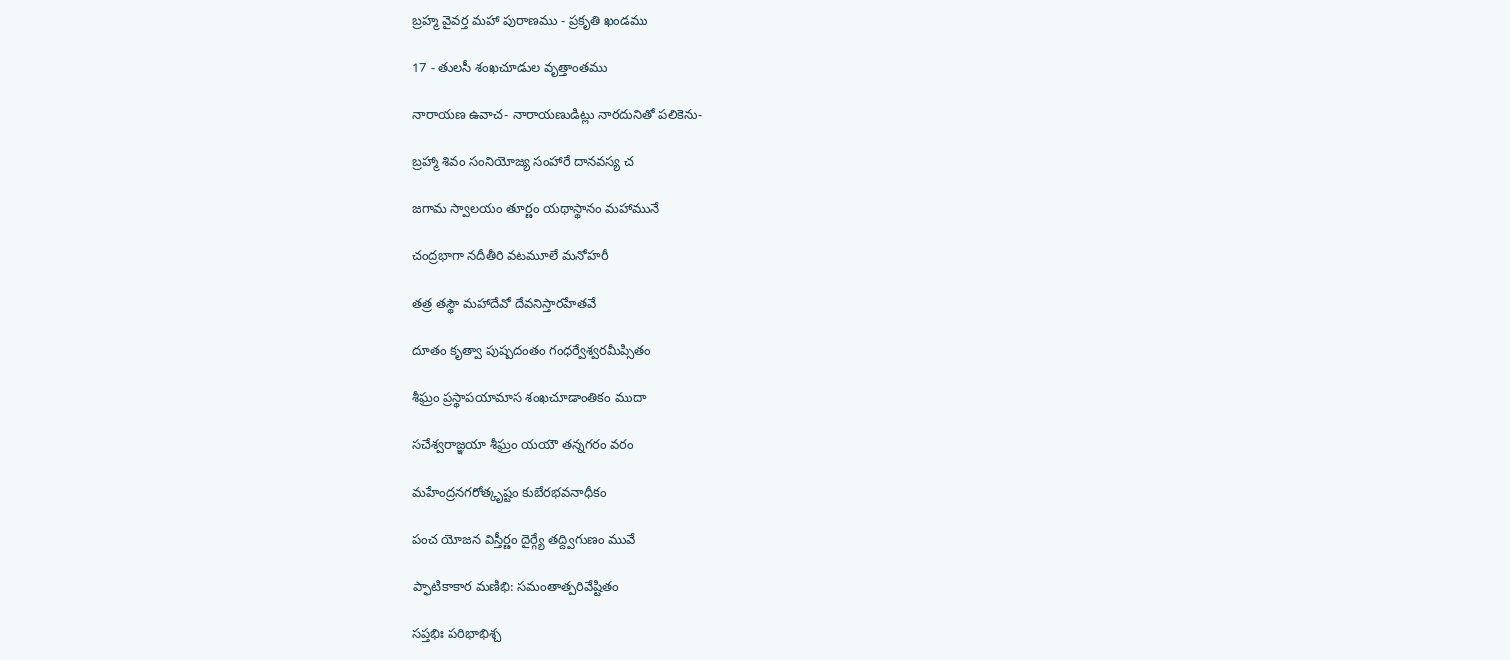బ్రహ్మ వైవర్త మహా పురాణము - ప్రకృతి ఖండము

17 - తులసీ శంఖచూడుల వృత్తాంతము

నారాయణ ఉవాచ- నారాయణుడిట్లు నారదునితో పలికెను-

బ్రహ్మా శివం సంనియోజ్య సంహారే దానవస్య చ

జగామ స్వాలయం తూర్ణం యథాస్థానం మహామునే

చంద్రభాగా నదీతీరి వటమూలే మనోహరీ

తత్ర తస్థౌ మహాదేవో దేవనిస్తారహేతవే

దూతం కృత్వా పుష్పదంతం గంధర్వేశ్వరమీప్సితం

శీఘ్రం ప్రస్థాపయామాస శంఖచూడాంతికం ముదా

సచేశ్వరాజ్ఞయా శీఘ్రం యయౌ తన్నగరం వరం

మహేంద్రనగరోత్కృష్టం కుబేరభవనాధీకం

పంచ యోజన విస్తీర్ణం దైర్గ్యే తద్ద్విగుణం మువే

ప్ఫాటికాకార మణిభి: సమంతాత్పరివేష్టితం

సప్తభిః పరిభాభిశ్చ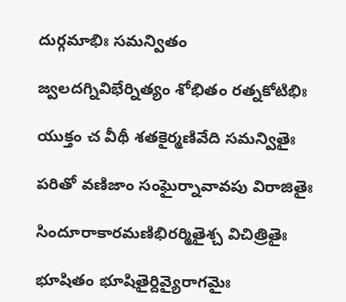దుర్గమాభిః సమన్వితం

జ్వలదగ్నివిభేర్నిత్యం శోభితం రత్నకోటిభిః

యుక్తం చ వీథీ శతకైర్మణివేది సమన్వితైః

పరితో వణిజాం సంఘైర్నావావపు విరాజితైః

సిందూరాకారమణిభిరర్మితైశ్చ విచిత్రితైః

భూషితం భూషితైర్దివ్యైరాగమైః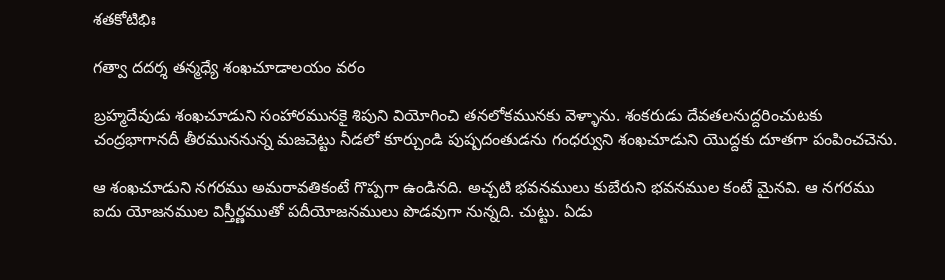శతకోటిభిః

గత్వా దదర్శ తన్మధ్యే శంఖచూడాలయం వరం

బ్రహ్మదేవుడు శంఖచూడుని సంహారమునకై శిపుని వియోగించి తనలోకమునకు వెళ్ళాను. శంకరుడు దేవతలనుద్దరించుటకు చంద్రభాగానదీ తీరముననున్న మజచెట్టు నీడలో కూర్చుండి పుష్పదంతుడను గంధర్వుని శంఖచూడుని యొద్దకు దూతగా పంపించచెను.

ఆ శంఖచూడుని నగరము అమరావతికంటే గొప్పగా ఉండినది. అచ్చటి భవనములు కుబేరుని భవనముల కంటే మైనవి. ఆ నగరము ఐదు యోజనముల విస్తీర్ణముతో పదీయోజనములు పొడవుగా నున్నది. చుట్టు. ఏడు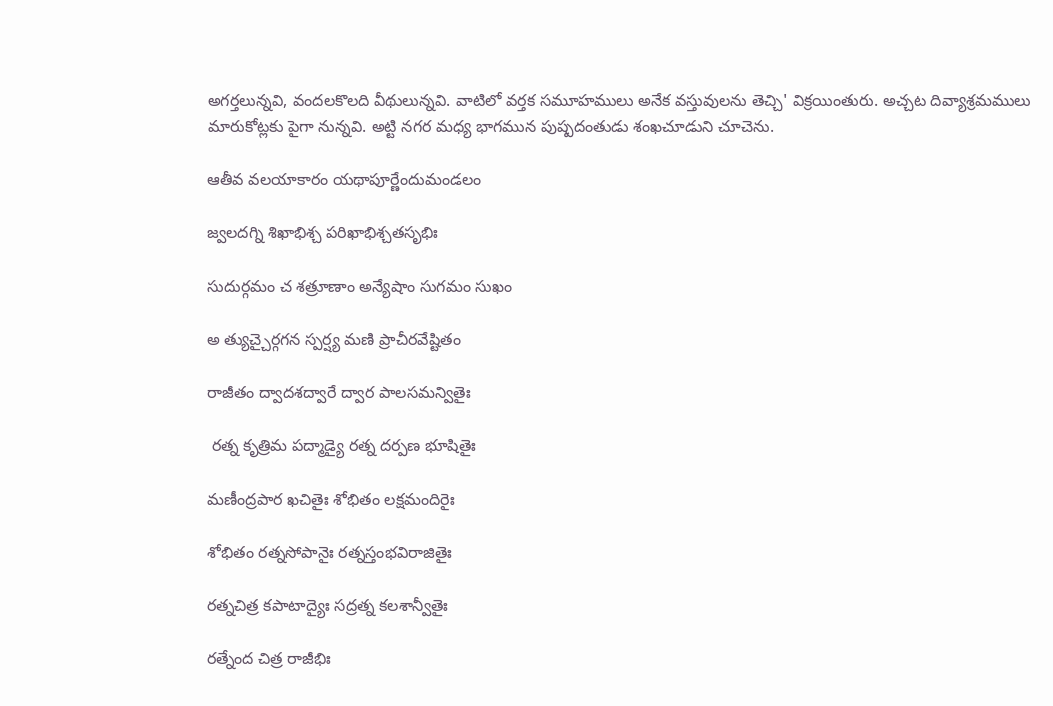అగర్తలున్నవి, వందలకొలది వీథులున్నవి. వాటిలో వర్తక సమూహములు అనేక వస్తువులను తెచ్చి' విక్రయింతురు. అచ్చట దివ్యాశ్రమములు మారుకోట్లకు పైగా నున్నవి. అట్టి నగర మధ్య భాగమున పుష్పదంతుడు శంఖచూడుని చూచెను.

ఆతీవ వలయాకారం యథాపూర్ణేందుమండలం

జ్వలదగ్ని శిఖాభిశ్చ పరిఖాభిశ్చతసృభిః

సుదుర్గమం చ శత్రూణాం అన్యేషాం సుగమం సుఖం

అ త్యుచ్చైర్గగన స్పర్ష్య మణి ప్రాచీరవేష్టితం

రాజీతం ద్వాదశద్వారే ద్వార పాలసమన్వితైః

 రత్న కృత్రిమ పద్మాడ్యై రత్న దర్పణ భూషితైః

మణీంద్రపార ఖచితైః శోభితం లక్షమందిరైః

శోభితం రత్నసోపానైః రత్నస్తంభవిరాజితైః

రత్నచిత్ర కపాటాద్యైః సద్రత్న కలశాన్వీతైః

రత్నేంద చిత్ర రాజీభిః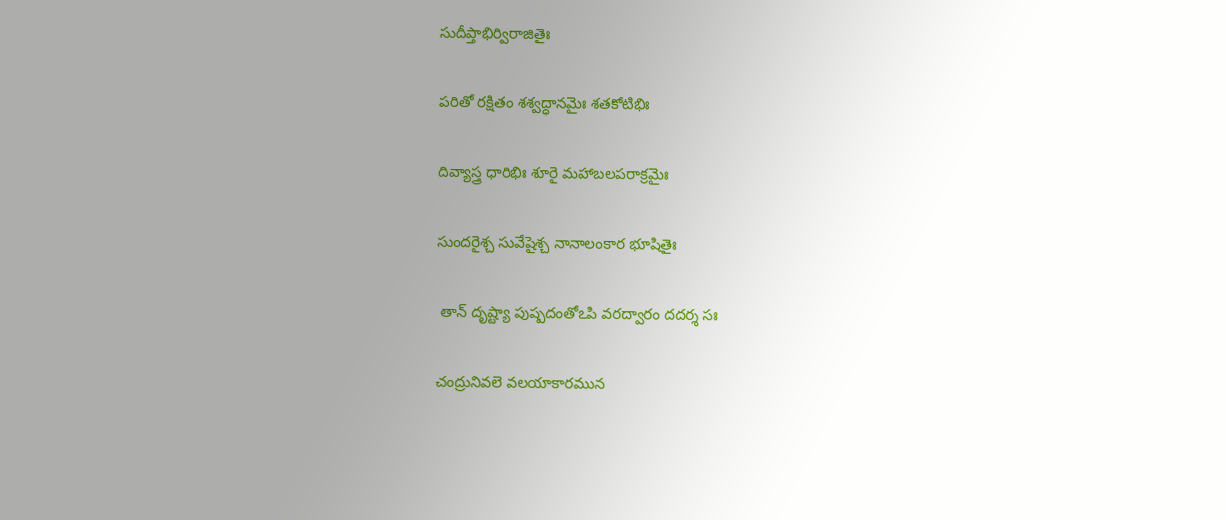సుదీప్తాభిర్విరాజితైః

పరితో రక్షితం శశ్వద్ధానమైః శతకోటిభిః

దివ్యాస్త్ర ధారిభిః శూరై మహాబలపరాక్రమైః

సుందరైశ్చ సువేషైశ్చ నానాలంకార భూషితైః

 తాన్ దృష్ట్యా పుష్పదంతోఽపి వరద్వారం దదర్శ సః

చంద్రునివలె వలయాకారమున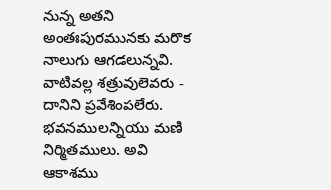నున్న అతని అంతఃపురమునకు మరొక నాలుగు ఆగడలున్నవి. వాటివల్ల శత్రువులెవరు - దానిని ప్రవేశింపలేరు. భవనములన్నియు మణి నిర్మితములు. అవి ఆకాశము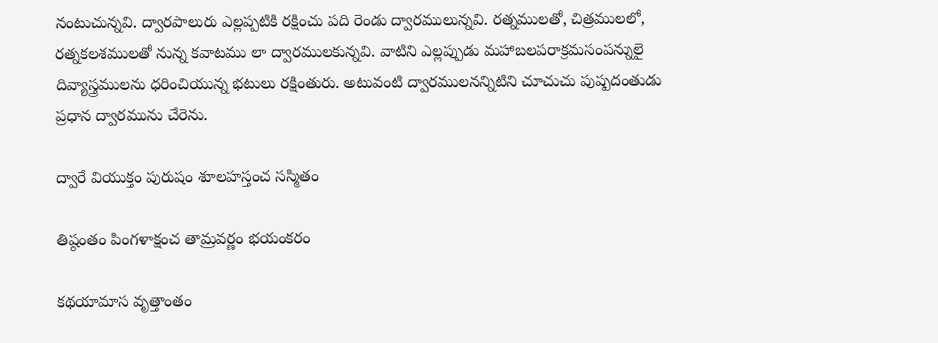నంటుచున్నవి. ద్వారపాలురు ఎల్లప్పటికి రక్షించు పది రెండు ద్వారములున్నవి. రత్నములతో, చిత్రములలో, రత్నకలశములతో నున్న కవాటము లా ద్వారములకున్నవి. వాటిని ఎల్లప్పుడు మహాబలపరాక్రమసంపన్నులై దివ్యాస్త్రములను ధరించియున్న భటులు రక్షింతురు. అటువంటి ద్వారములనన్నిటిని చూచుచు పుష్పదంతుడు ప్రధాన ద్వారమును చేరెను.

ద్వారే వియుక్తం పురుషం శూలహస్తంచ సస్మితం

తిష్ఠంతం పింగళాక్షంచ తామ్రవర్ణం భయంకరం

కథయామాస వృత్తాంతం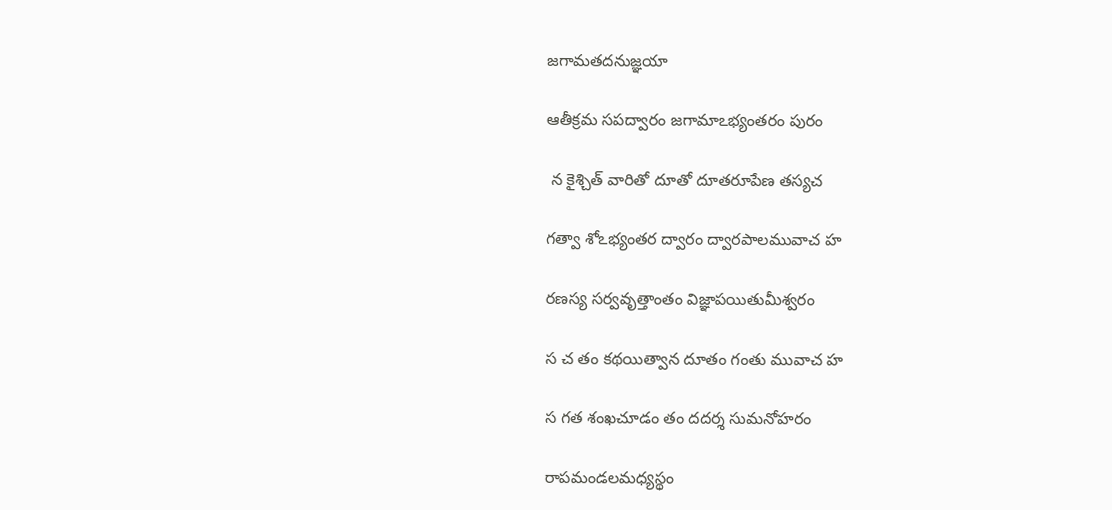జగామతదనుజ్ఞయా

ఆతీక్రమ సపద్వారం జగామాఽభ్యంతరం పురం

 న కైశ్చిత్ వారితో దూతో దూతరూపేణ తస్యచ

గత్వా శోఽభ్యంతర ద్వారం ద్వారపాలమువాచ హ

రణస్య సర్వవృత్తాంతం విజ్ఞాపయితుమీశ్వరం

స చ తం కథయిత్వాన దూతం గంతు మువాచ హ

స గత శంఖచూడం తం దదర్శ సుమనోహరం

రాపమండలమధ్యస్థం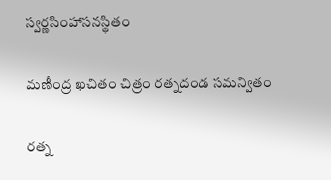స్వర్ణసింహాసనస్థితం

మణీంద్ర ఖచితం చిత్రం రత్నదండ సమన్వితం

రత్న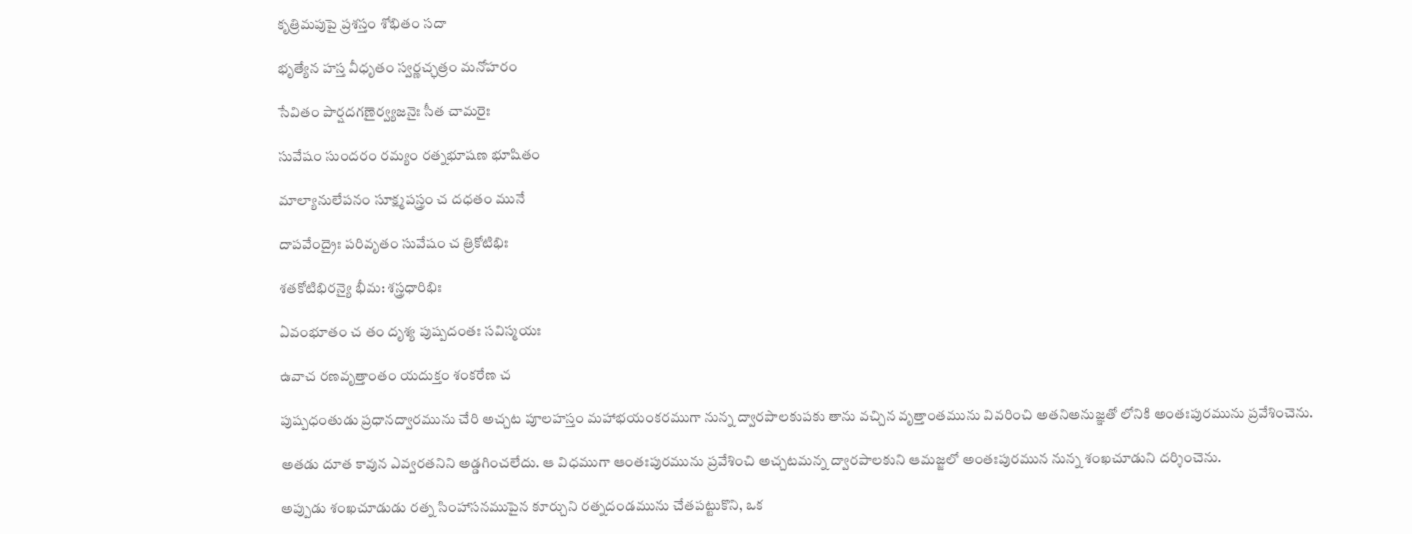కృత్రిమపుపై ప్రశస్తం శోభితం సదా

భృత్యేన హస్త వీధృతం స్వర్ణచ్ఛత్రం మనోహరం

సేవితం పార్షదగణైర్వ్యజనైః సీత చామరైః

సువేషం సుందరం రమ్యం రత్నభూషణ భూషితం

మాల్యానులేపనం సూక్ష్మపస్త్రం చ దధతం మునే

దాపవేంద్రైః పరివృతం సువేషం చ త్రికోటిభిః

శతకోటిభిరన్యై భీమ: శస్త్రధారిభిః

ఏవంభూతం చ తం దృశ్య పుష్పదంతః సవిస్మయః

ఉవాచ రణవృత్తాంతం యదుక్తం శంకరేణ చ

పుష్పధంతుడు ప్రధానద్వారమును చేరి అచ్చట పూలహస్తం మహాభయంకరముగా నున్న ద్వారపాలకుపకు తాను వచ్చిన వృత్తాంతమును వివరించి అతనిఅనుజ్ఞతో లోనికి అంతఃపురమును ప్రవేశించెను.

అతడు దూత కావున ఎవ్వరతనిని అడ్డగించలేదు. ఆ విధముగా ఆంతఃపురమును ప్రవేశించి అచ్చటమన్న ద్వారపాలకుని ఆమజ్జలో అంతఃపురమున నున్న శంఖచూడుని దర్శించెను.

అప్పుడు శంఖచూడుడు రత్న సింహాసనముపైన కూర్చుని రత్నదండమును చేతపట్టుకొని, ఒక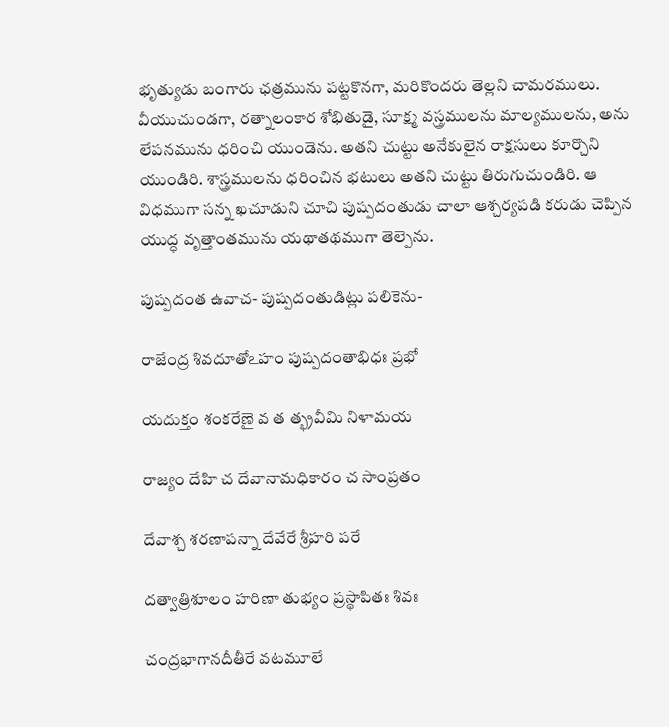భృత్యుడు బంగారు ఛత్రమును పట్టకొనగా, మరికొందరు తెల్లని చామరములు. వీయుచుండగా, రత్నాలంకార శోభితుడై, సూక్ష్మ వస్త్రములను మాల్యములను, అను లేపనమును ధరించి యుండెను. అతని చుట్టు అనేకులైన రాక్షసులు కూర్చొని యుండిరి. శాస్త్రములను ధరించిన భటులు అతని చుట్టు తిరుగుచుండిరి. ఆ విధముగా సన్న ఖచూడుని చూచి పుష్పదంతుడు చాలా ఆశ్చర్యపడి కరుడు చెప్పిన యుద్ధ వృత్తాంతమును యథాతథముగా తెల్పెను.

పుష్పదంత ఉవాచ- పుష్పదంతుడిట్లు పలికెను-

రాజేంద్ర శివదూతోఽహం పుష్పదంతాభిధః ప్రభో

యదుక్తం శంకరేణై వ త త్భ్రవీమి నిళామయ

రాజ్యం దేహి చ దేవానామధికారం చ సాంప్రతం

దేవాశ్చ శరణాపన్నా దేవేరే శ్రీహరి పరే

దత్వాత్రిశూలం హరిణా తుభ్యం ప్రస్థాపితః శివః

చంద్రభాగానదీతీరే వటమూలే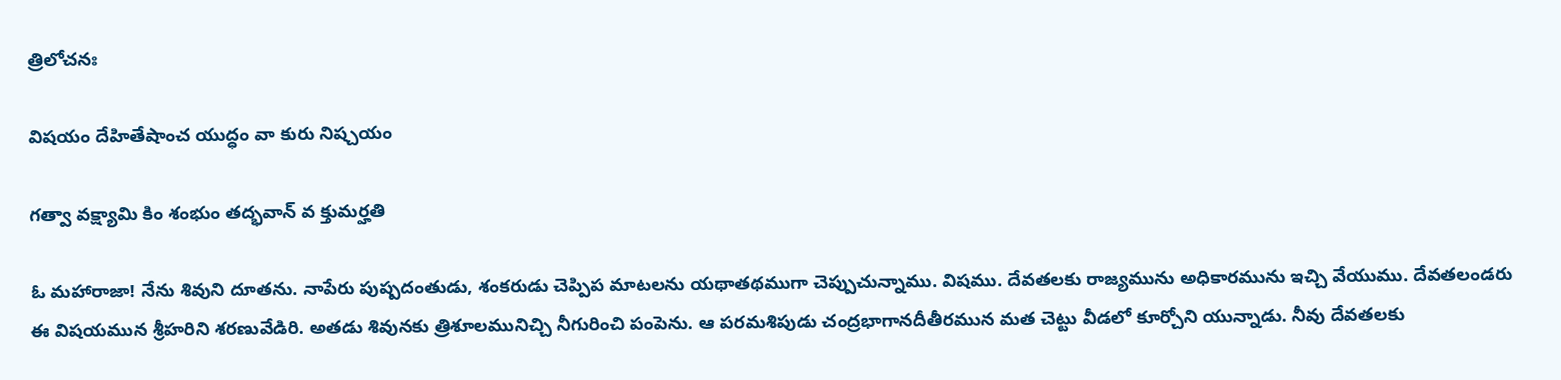త్రిలోచనః

విషయం దేహితేషాంచ యుద్ధం వా కురు నిష్చయం

గత్వా వక్ష్యామి కిం శంభుం తద్భవాన్ వ క్తుమర్హతి

ఓ మహారాజా! నేను శివుని దూతను. నాపేరు పుష్పదంతుడు, శంకరుడు చెప్పిప మాటలను యథాతథముగా చెప్పుచున్నాము. విషము. దేవతలకు రాజ్యమును అధికారమును ఇచ్చి వేయుము. దేవతలండరు ఈ విషయమున శ్రీహరిని శరణువేడిరి. అతడు శివునకు త్రిశూలమునిచ్చి నీగురించి పంపెను. ఆ పరమశిపుడు చంద్రభాగానదీతీరమున మత చెట్టు వీడలో కూర్చోని యున్నాడు. నీవు దేవతలకు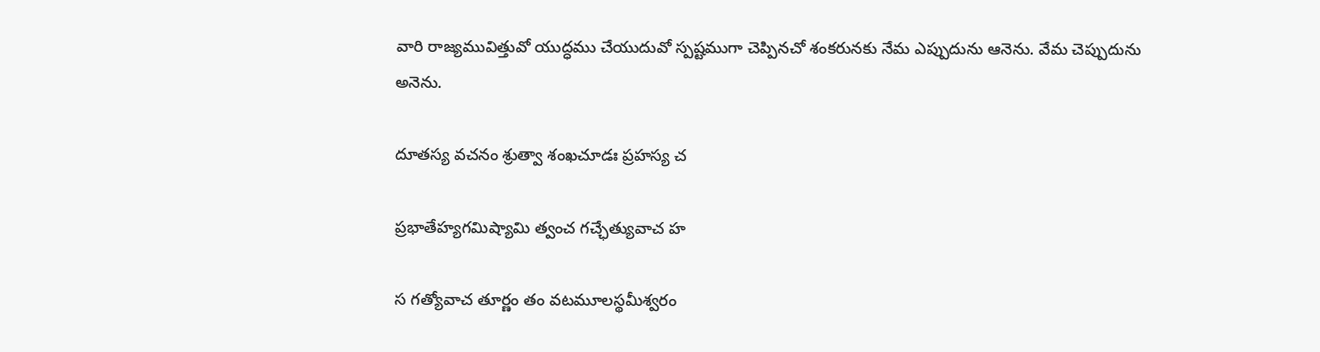వారి రాజ్యమువిత్తువో యుద్ధము చేయుదువో స్పష్టముగా చెప్పినచో శంకరునకు నేమ ఎప్పుదును ఆనెను. వేమ చెప్పుదును అనెను.

దూతస్య వచనం శ్రుత్వా శంఖచూడః ప్రహస్య చ

ప్రభాతేహ్యగమిష్యామి త్వంచ గచ్ఛేత్యువాచ హ

స గత్యోవాచ తూర్ణం తం వటమూలస్థమీశ్వరం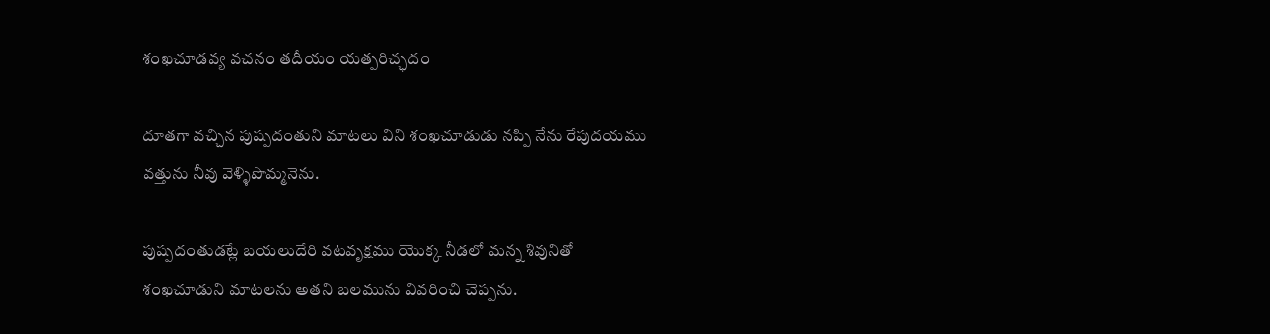శంఖచూడవ్య వచనం తదీయం యత్పరిచ్ఛదం

దూతగా వచ్చిన పుష్పదంతుని మాటలు విని శంఖచూడుడు నప్పి నేను రేపుదయము వత్తును నీవు వెళ్ళిపొమ్మనెను.

పుష్పదంతుడట్లే బయలుదేరి వటవృక్షము యొక్క నీడలో మన్న శివునితో శంఖచూడుని మాటలను అతని బలమును వివరించి చెప్పను.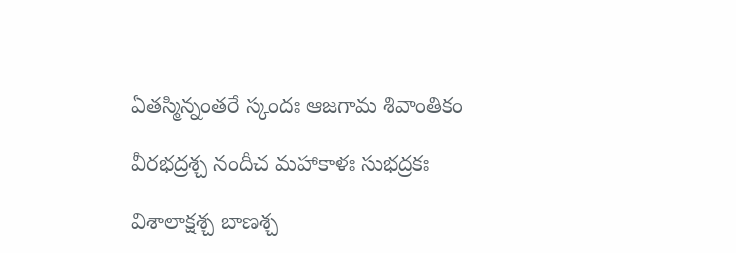ఏతస్మిన్నంతరే స్కందః ఆజగామ శివాంతికం

వీరభద్రశ్చ నందీచ మహాకాళః సుభద్రకః

విశాలాక్షశ్చ బాణశ్చ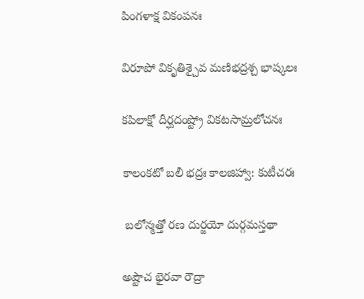పింగళాక్ష వికంపనః

విరూపో వికృతిశ్చైవ మణిభద్రశ్చ భాష్కలః

కపిలాక్షో దీర్ఘదంష్ట్రో వికటసామ్రలోచనః

కాలంకటో బలీ భద్రః కాలజిహ్వా: కుటీచరః

 బలోన్మత్తో రణ దుర్జయో దుర్గమస్తథా

అష్టౌచ భైరవా రౌద్రా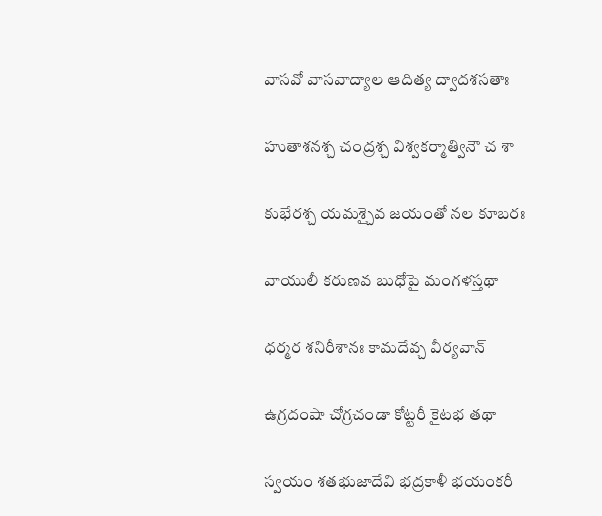వాసవో వాసవాద్యాల ఆదిత్య ద్వాదశసతాః

హుతాశనశ్చ చంద్రశ్చ విశ్వకర్మాత్వినౌ చ శా

కుభేరశ్చ యమశ్చైవ జయంతో నల కూబరః

వాయులీ కరుణవ బుధోపై మంగళస్తథా

ధర్మర శనిరీశానః కామదేవ్చ వీర్యవాన్

ఉగ్రదంషా చోగ్రచండా కోట్టరీ కైటభ తథా

స్వయం శతభుజాదేవి భద్రకాళీ భయంకరీ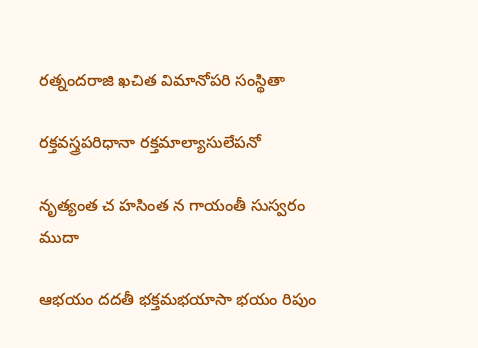రత్నందరాజి ఖచిత విమానోపరి సంస్థితా

రక్తవస్త్రపరిధానా రక్తమాల్యాసులేపనో

నృత్యంత చ హసింత న గాయంతీ సుస్వరం ముదా

ఆభయం దదతీ భక్తమభయాసా భయం రిపుం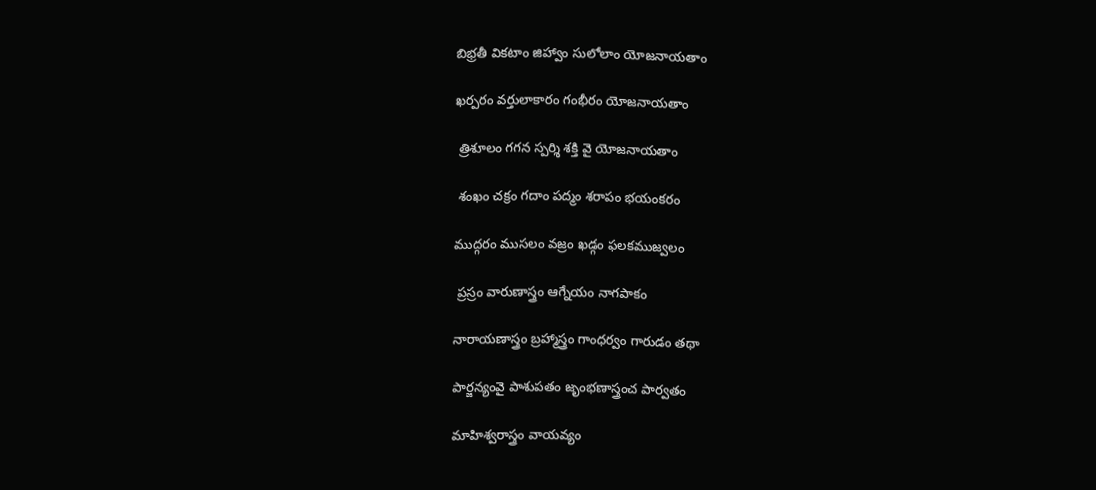బిభ్రతీ వికటాం జిహ్వాం సులోలాం యోజనాయతాం

ఖర్పరం వర్తులాకారం గంభీరం యోజనాయతాం

 త్రిశూలం గగన స్పర్శి శక్తి వై యోజనాయతాం

 శంఖం చక్రం గదాం పద్మం శరాపం భయంకరం

ముద్గరం ముసలం వజ్రం ఖడ్గం ఫలకముజ్వలం

 ప్రస్రం వారుణాస్త్రం ఆగ్నేయం నాగపాకం

నారాయణాస్త్రం బ్రహ్మాస్త్రం గాంధర్వం గారుడం తథా

పార్జన్యంవై పాశుపతం జృంభణాస్త్రంచ పార్వతం

మాహిశ్వరాస్త్రం వాయవ్యం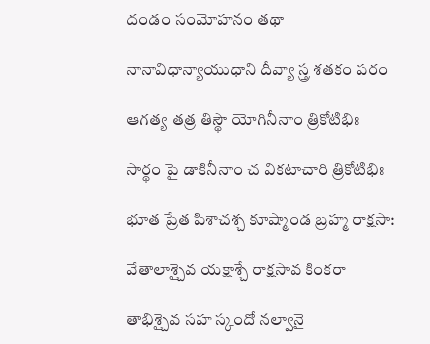దండం సంమోహనం తథా

నానావిధాన్యాయుధాని దీవ్యా స్త్ర శతకం పరం

ఆగత్య తత్ర తిస్థౌ యోగినీనాం త్రికోటిభిః

సార్థం పై డాకినీనాం చ వికటాచారి త్రికోటిభిః

భూత ప్రేత పిశాచశ్చ కూష్మాండ బ్రహ్మ రాక్షసా:

వేతాలాశ్చైవ యక్షాశ్చే రాక్షసావ కింకరా

తాభిశ్చైవ సహ స్కందో నల్వానై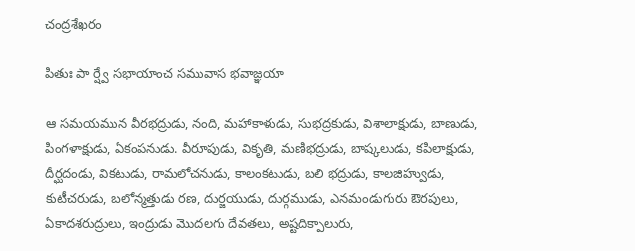చంద్రశేఖరం

పితుః పా ర్ష్వే సభాయాంచ సమువాస భవాజ్ఞయా

ఆ సమయమున వీరభద్రుడు, నంది, మహాకాళుడు, సుభద్రకుడు, విశాలాక్షుడు, బాణుడు, పింగళాక్షుడు, ఏకంపనుడు. వీరూపుడు, వికృతి, మణిభద్రుడు, బాష్కలుడు, కపిలాక్షుడు, దీర్ఘదండు, వికటుడు, రామలోచనుడు, కాలంకటుడు, బలి భద్రుడు, కాలజిహ్వుడు, కుటీచరుడు, బలోన్మత్తుడు రణ, దుర్జయుడు, దుర్గముడు, ఎనమండుగురు ఔరపులు, ఏకాదశరుద్రులు, ఇంద్రుడు మొదలగు దేవతలు, అష్టదిక్పాలురు,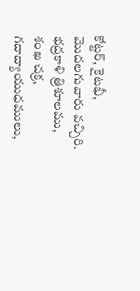కోట్టర్, కైటభీ, మొదలగువారు వచ్చిరి. భద్రకాళి త్రిశూలము, శంఖ చక్ర, గదాద్యాయుధములు,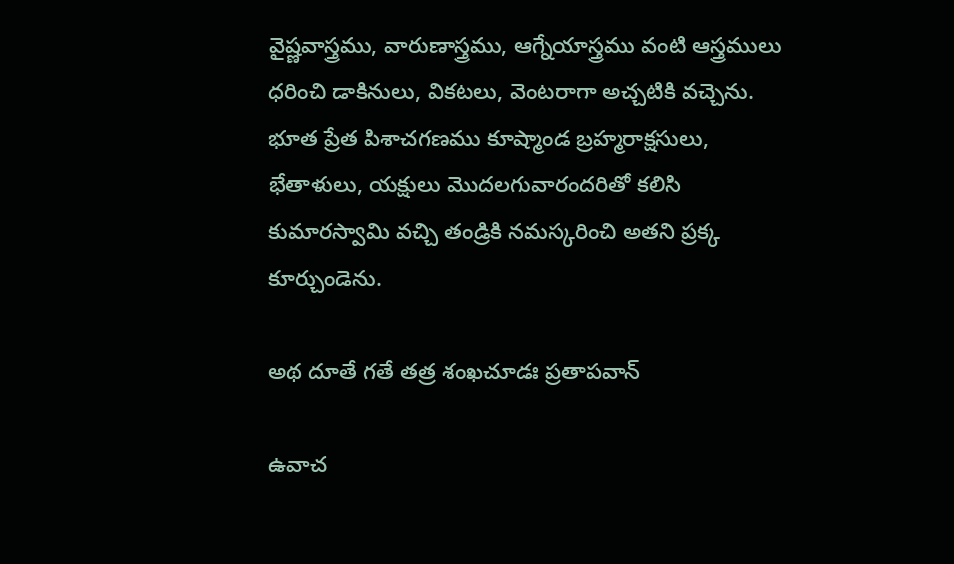వైష్ణవాస్త్రము, వారుణాస్త్రము, ఆగ్నేయాస్త్రము వంటి ఆస్త్రములు ధరించి డాకినులు, వికటలు, వెంటరాగా అచ్చటికి వచ్చెను. భూత ప్రేత పిశాచగణము కూష్మాండ బ్రహ్మరాక్షసులు, భేతాళులు, యక్షులు మొదలగువారందరితో కలిసి కుమారస్వామి వచ్చి తండ్రికి నమస్కరించి అతని ప్రక్క కూర్చుండెను.

అథ దూతే గతే తత్ర శంఖచూడః ప్రతాపవాన్

ఉవాచ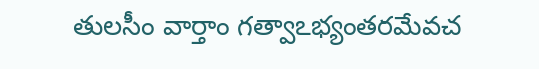తులసీం వార్తాం గత్వాఽభ్యంతరమేవచ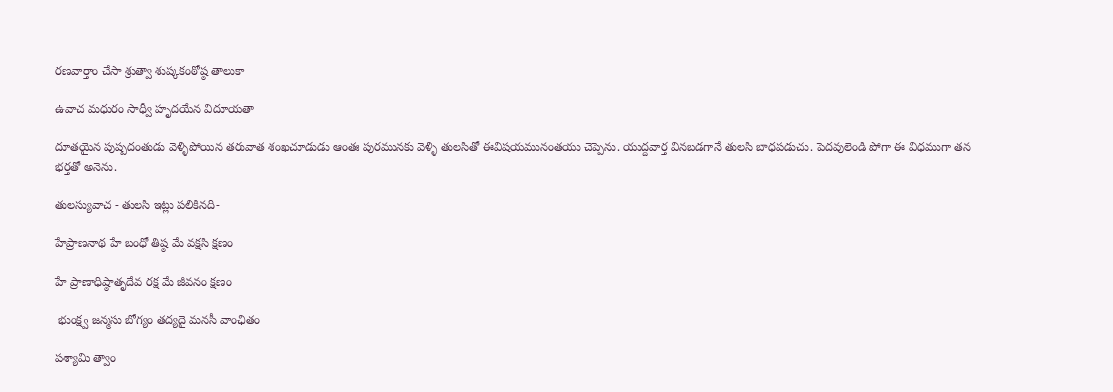రణవార్తాం చేసా శ్రుత్వా శుష్కకంఠోష్ఠ తాలుకా

ఉవాచ మధురం సాధ్వీ హృదయేన విదూయతా

దూతయైన పుష్పదంతుడు వెళ్ళిపోయిన తరువాత శంఖచూడుడు ఆంతః పురమునకు వెళ్ళి తులసితో ఈవిషయమునంతయు చెప్పెను. యుద్దవార్త వినబడగానే తులసి బాధపడుచు. పెదవులెండి పోగా ఈ విధముగా తన భర్తతో అనెను.

తులస్యువాచ - తులసి ఇట్లు పలికినది-

హేప్రాణనాథ హే బంధో తిష్ఠ మే వక్షసి క్షణం

హే ప్రాణాధిష్ఠాతృదేవ రక్ష మే జీవనం క్షణం

 భుంక్ష్వ జన్మసు బోగ్యం తద్యదై మనసీ వాంఛితం

పశ్యామి త్వాం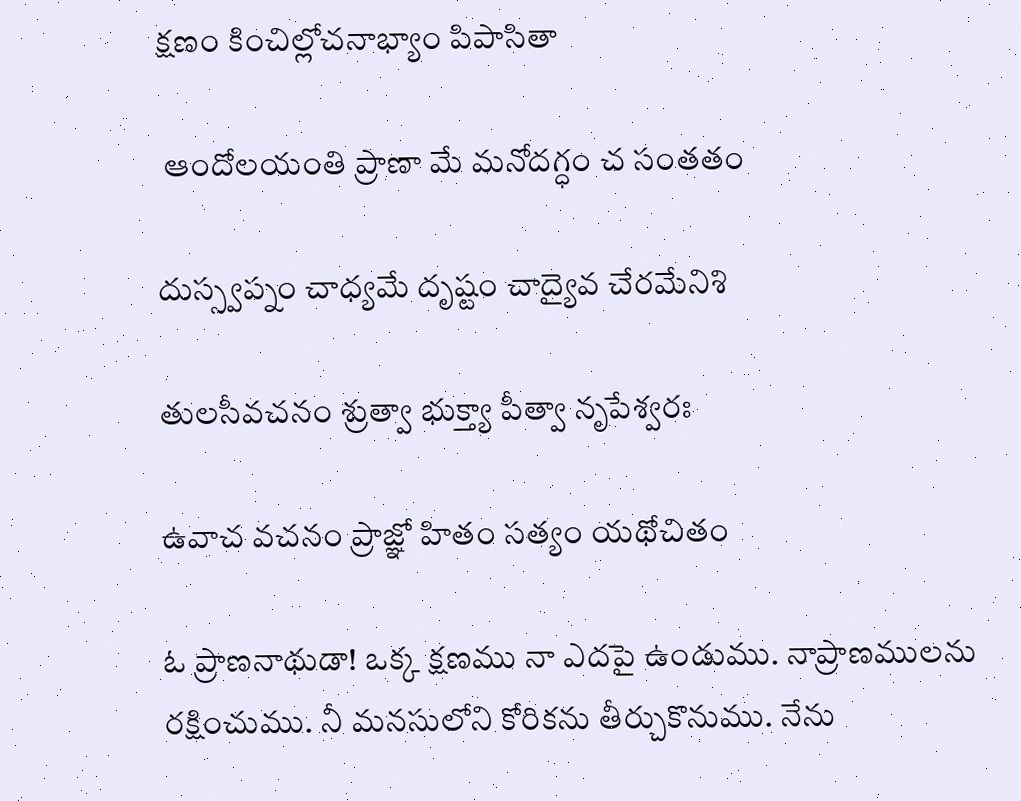క్షణం కించిల్లోచనాభ్యాం పిపాసితా

 ఆందోలయంతి ప్రాణా మే మనోదగ్ధం చ సంతతం

దుస్స్వప్నం చాధ్యమే దృష్టం చాద్యైవ చేరమేనిశి

తులసీవచనం శ్రుత్వా భుక్త్యా పీత్వా నృపేశ్వరః

ఉవాచ వచనం ప్రాజ్ఞో హితం సత్యం యథోచితం

ఓ ప్రాణనాథుడా! ఒక్క క్షణము నా ఎదపై ఉండుము. నాప్రాణములను రక్షించుము. నీ మనసులోని కోరికను తీర్చుకొనుము. నేను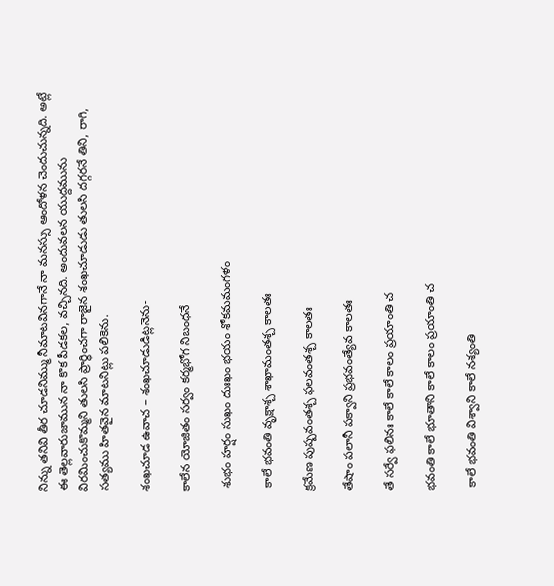నిన్ను తనివి తీర చూడనిమ్ము నీమాటవినగానే నా మనస్సు ఆందోళన చెందుచున్నది. అట్లే ఈ తెల్లవారుజామున నా కొక పీడకల, వచ్చినది. అందువలన యుద్దమును విరమించుకొమ్మని తులసి ప్రార్థించగా రాజైన శంఖచూడుడు తులసి దగ్గరనే తిని, రాగి, సత్యము హితవైన మాటనిట్లు పలికెను.

శంఖచూడ ఉవాచ – శంఖచూడుడిట్లనెను-

కాలేన యోజితం సర్వం కర్మభోగ నిబంధనే

 శుభం హర్షం సుఖం దుఃఖం భయం శోకమమంగళం

 కాలే భవంతి వృక్షాశ్చ శాఖామంతశ్చ కాలతః

క్రమేణ పుష్పవంతశ్చ ఫలవంతశ్చ కాలతః

తేషాం పలానీ పక్వాని ప్రభవంత్యేవ కాలతః

తే సర్వే ఫలినః కాలే కాలే కాలం ప్రయాంతి చ

భవంతి కాలే భూతాని కాలే కాలం ప్రయాంతి చ

 కాలే భవంతి విశ్వాని కాలే నశ్యంతి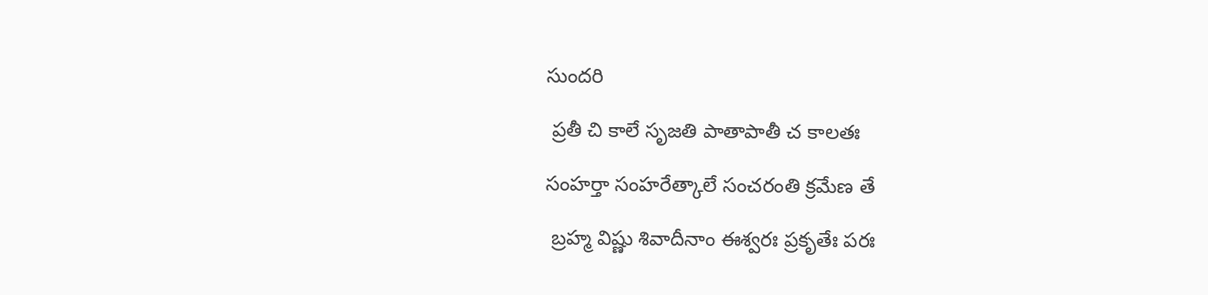సుందరి

 ప్రతీ చి కాలే సృజతి పాతాపాతీ చ కాలతః

సంహర్తా సంహరేత్కాలే సంచరంతి క్రమేణ తే

 బ్రహ్మ విష్ణు శివాదీనాం ఈశ్వరః ప్రకృతేః పరః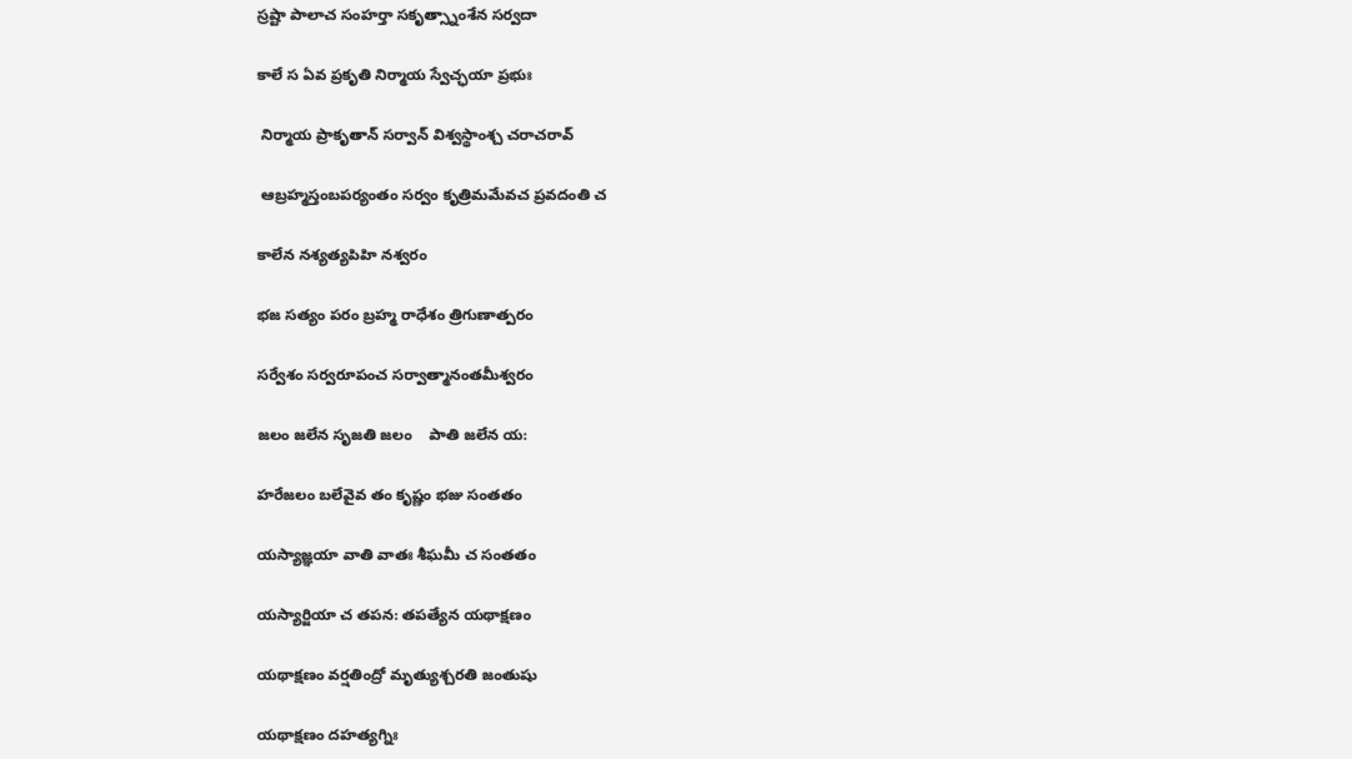స్రష్టా పాలాచ సంహర్తా సకృత్స్నాంశేన సర్వదా

కాలే స ఏవ ప్రకృతి నిర్మాయ స్వేచ్ఛయా ప్రభుః

 నిర్మాయ ప్రాకృతాన్ సర్వాన్ విశ్వస్థాంశ్చ చరాచరావ్

 ఆబ్రహ్మస్తంబపర్యంతం సర్వం కృత్రిమమేవచ ప్రవదంతి చ

కాలేన నశ్యత్యపిహి నశ్వరం

భజ సత్యం పరం బ్రహ్మ రాధేశం త్రిగుణాత్పరం

సర్వేశం సర్వరూపంచ సర్వాత్మానంతమీశ్వరం

జలం జలేన సృజతి జలం    పాతి జలేన య:

హరేజలం బలేవైవ తం కృష్ణం భజు సంతతం

యస్యాజ్ఞయా వాతి వాతః శీఘమీ చ సంతతం

యస్యార్జియా చ తపన: తపత్యేన యథాక్షణం

యథాక్షణం వర్షతింద్రో మృత్యుశ్చరతి జంతుషు

యథాక్షణం దహత్యగ్నిః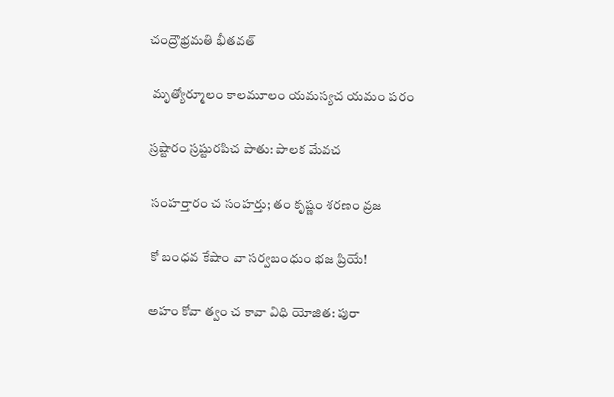చంద్రౌభ్రమతి భీతవత్

 మృత్యోర్మూలం కాలమూలం యమస్యచ యమం పరం

స్రష్టారం స్రష్టురపిచ పాతు: పాలక మేవచ

 సంహర్తారం చ సంహర్తు; తం కృష్ణం శరణం వ్రజ

 కో బంధవ కేషాం వా సర్వబంధుం భజ ప్రియే!

అహం కోవా త్వం చ కావా విధి యోజిత: పురా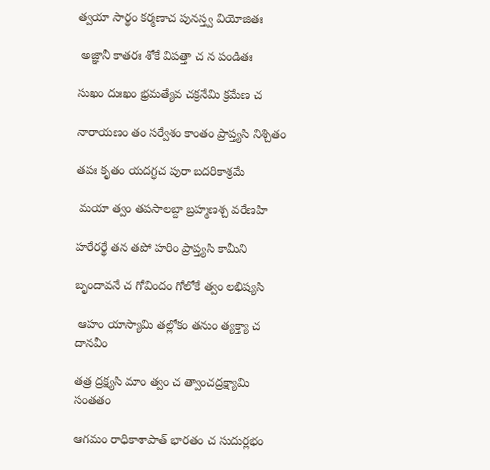త్వయా సార్థం కర్మణాచ పునస్త్వ వియోజితః

 అజ్ఞానీ కాతరః శోకే విపత్తా చ న పండితః

సుఖం దుఃఖం భ్రమత్యేవ చక్రనేమి క్రమేణ చ

నారాయణం తం సర్వేశం కాంతం ప్రాప్త్యసి నిశ్చితం

తపః కృతం యదగ్ధచ పురా బదరికాశ్రమే

 మయా త్వం తపసాలబ్దా బ్రహ్మణశ్చ వరేణహి

హరేరర్థే తన తపో హరిం ప్రాప్త్యసి కామీని

బృందావనే చ గోవిందం గోలోకే త్వం లభిష్యసి

 ఆహం యాస్యామి తల్లోకం తనుం త్యక్త్యా చ దానవీం

తత్ర ద్రక్ష్యసి మాం త్వం చ త్వాంచద్రక్ష్యామి సంతతం

ఆగమం రాధికాశాపాత్ భారతం చ సుదుర్లభం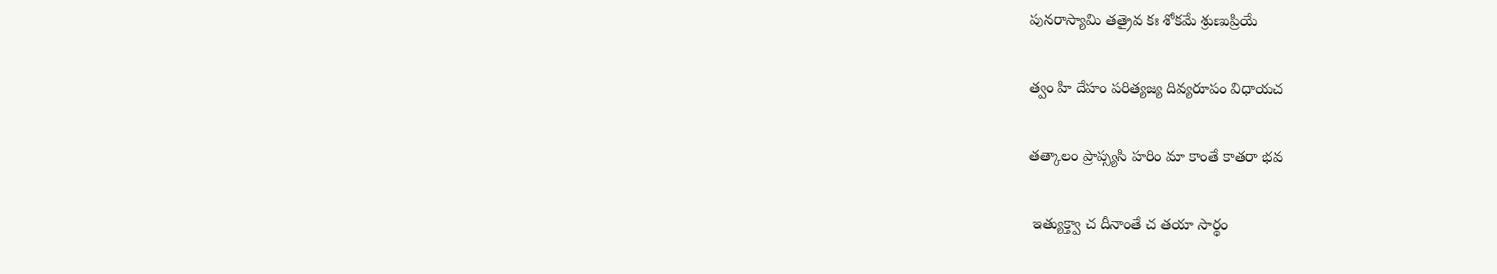పునరాస్యామి తత్రైవ కః శోకమే శ్రుణుప్రియే

త్వం హి దేహం పరిత్యజ్య దివ్యరూపం విధాయచ

తత్కాలం ప్రాప్స్యసి హరిం మా కాంతే కాతరా భవ

 ఇత్యుక్త్వా చ దీనాంతే చ తయా సార్థం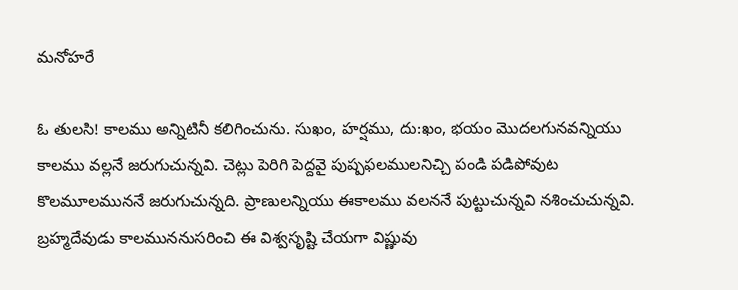మనోహరే

ఓ తులసి! కాలము అన్నిటినీ కలిగించును. సుఖం, హర్షము, దు:ఖం, భయం మొదలగునవన్నియు కాలము వల్లనే జరుగుచున్నవి. చెట్లు పెరిగి పెద్దవై పుష్పఫలములనిచ్చి పండి పడిపోవుట కొలమూలముననే జరుగుచున్నది. ప్రాణులన్నియు ఈకాలము వలననే పుట్టుచున్నవి నశించుచున్నవి. బ్రహ్మదేవుడు కాలముననుసరించి ఈ విశ్వసృష్టి చేయగా విష్ణువు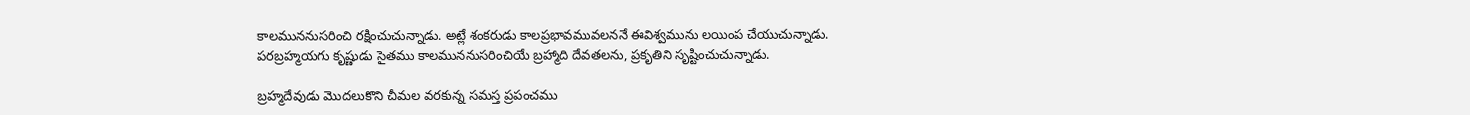కాలముననుసరించి రక్షించుచున్నాడు. అట్లే శంకరుడు కాలప్రభావమువలననే ఈవిశ్వమును లయింప చేయుచున్నాడు. పరబ్రహ్మయగు కృష్ణుడు సైతము కాలముననుసరించియే బ్రహ్మాది దేవతలను, ప్రకృతిని సృష్టించుచున్నాడు.

బ్రహ్మదేవుడు మొదలుకొని చీమల వరకున్న సమస్త ప్రపంచము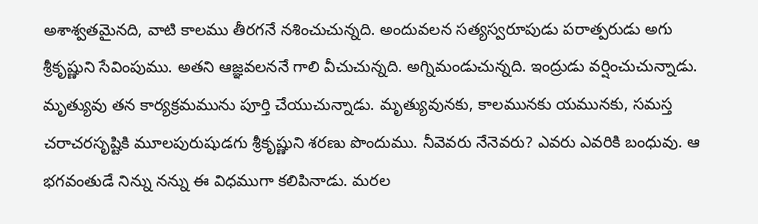అశాశ్వతమైనది, వాటి కాలము తీరగనే నశించుచున్నది. అందువలన సత్యస్వరూపుడు పరాత్పరుడు అగు శ్రీకృష్ణుని సేవింపుము. అతని ఆజ్ఞవలననే గాలి వీచుచున్నది. అగ్నిమండుచున్నది. ఇంద్రుడు వర్షించుచున్నాడు. మృత్యువు తన కార్యక్రమమును పూర్తి చేయుచున్నాడు. మృత్యువునకు, కాలమునకు యమునకు, సమస్త చరాచరసృష్టికి మూలపురుషుడగు శ్రీకృష్ణుని శరణు పొందుము. నీవెవరు నేనెవరు? ఎవరు ఎవరికి బంధువు. ఆ భగవంతుడే నిన్ను నన్ను ఈ విధముగా కలిపినాడు. మరల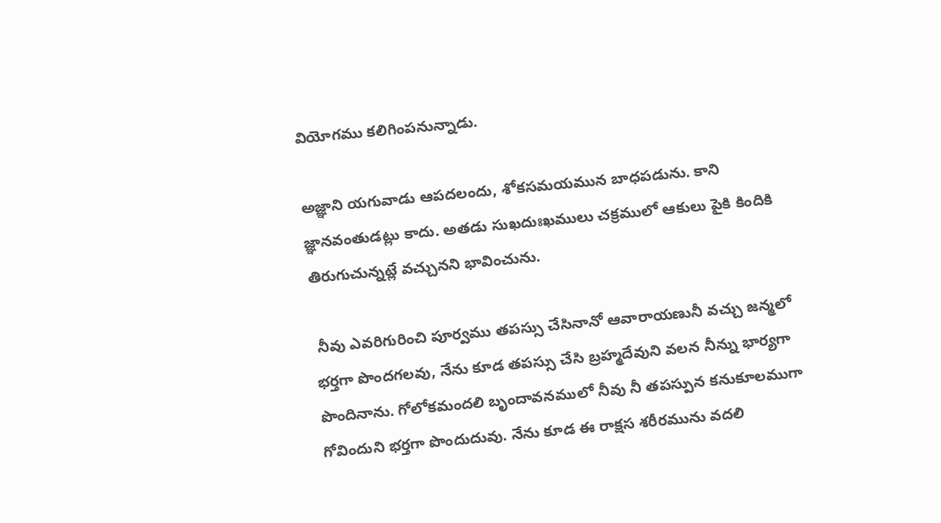వియోగము కలిగింపనున్నాడు.

అజ్ఞాని యగువాడు ఆపదలందు, శోకసమయమున బాధపడును. కాని జ్ఞానవంతుడట్లు కాదు. అతడు సుఖదుఃఖములు చక్రములో ఆకులు పైకి కిందికి తిరుగుచున్నట్లే వచ్చునని భావించును.

 నీవు ఎవరిగురించి పూర్వము తపస్సు చేసినానో ఆవారాయణునీ వచ్చు జన్మలో భర్తగా పొందగలవు, నేను కూడ తపస్సు చేసి బ్రహ్మదేవుని వలన నీన్ను భార్యగా పొందినాను. గోలోకమందలి బృందావనములో నీవు నీ తపస్పున కనుకూలముగా గోవిందుని భర్తగా పొందుదువు. నేను కూడ ఈ రాక్షస శరీరమును వదలి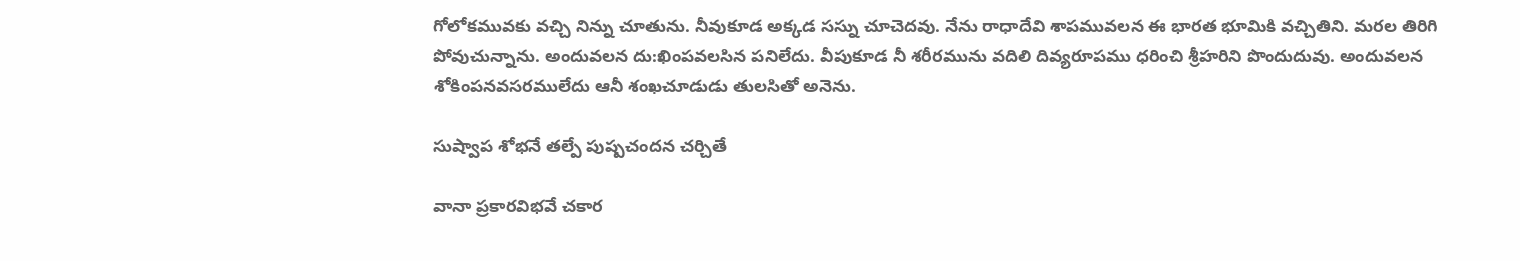గోలోకమువకు వచ్చి నిన్ను చూతును. నీవుకూడ అక్కడ సస్ను చూచెదవు. నేను రాధాదేవి శాపమువలన ఈ భారత భూమికి వచ్చితిని. మరల తిరిగి పోవుచున్నాను. అందువలన దు:ఖింపవలసిన పనిలేదు. వీపుకూడ నీ శరీరమును వదిలి దివ్యరూపము ధరించి శ్రీహరిని పొందుదువు. అందువలన శోకింపనవసరములేదు ఆనీ శంఖచూడుడు తులసితో అనెను.

సుష్వాప శోభనే తల్పే పుష్పచందన చర్చితే

వానా ప్రకారవిభవే చకార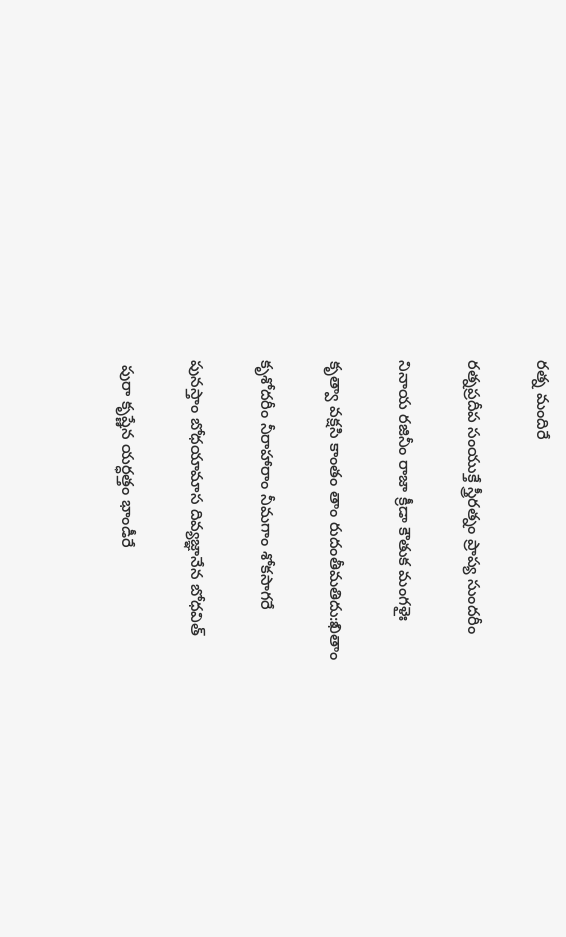రత్న మందిరే

రత్నప్రదీప సంయుక్తే స్త్రీరత్నం ప్రాప్య సుందరీం

నినాయ రజినీం రాజా క్రీడా కౌతుక మంగళైః

కృత్వా వక్షసి కాంతం తాం రుదంతీమతిదు:ఖితాం

కృశోదరీం నీరాహారాం నీమగాం శోకసాగరే

పునస్తాం బోధయామాస దివ్యజ్ఞానేన బోధవిత్

 పురా కృష్ణేన యర్ధత్తం భాండీరే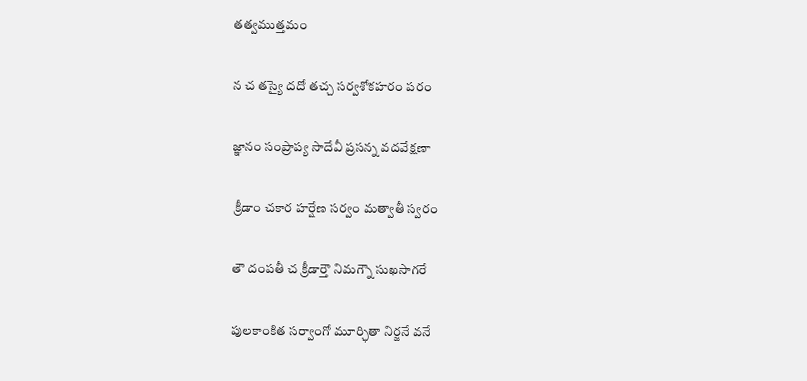తత్వముత్తమం

న చ తస్యై దదో తచ్చ సర్వశోకహరం పరం

జ్ఞానం సంప్రాప్య సాదేవీ ప్రసన్న వదవేక్షణా

 క్రీడాం చకార హర్షేణ సర్వం మత్వాతీ స్వరం

తౌ దంపతీ చ క్రీడార్తౌ నిమగ్నౌ సుఖసాగరే

పులకాంకిత సర్వాంగో మూర్ఛితా నిర్జనే వనే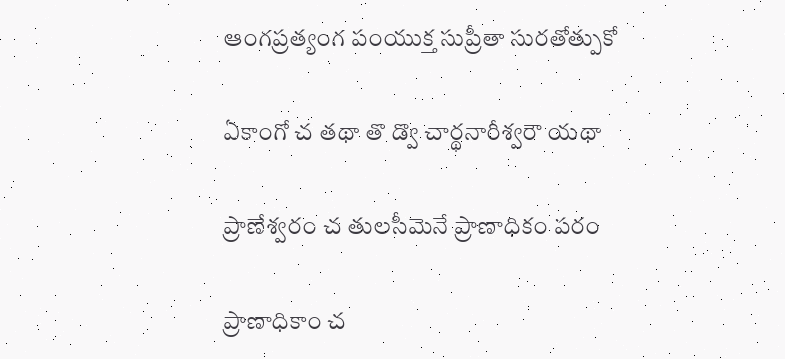ఆంగప్రత్యంగ పంయుక్త సుప్రీతా సురతోత్పుకో

ఏకాంగో చ తథా తొ డ్వొ చార్థనారీశ్వరౌ యథా

ప్రాణేశ్వరం చ తులసీమెనే ప్రాణాధికం పరం

ప్రాణాధికాం చ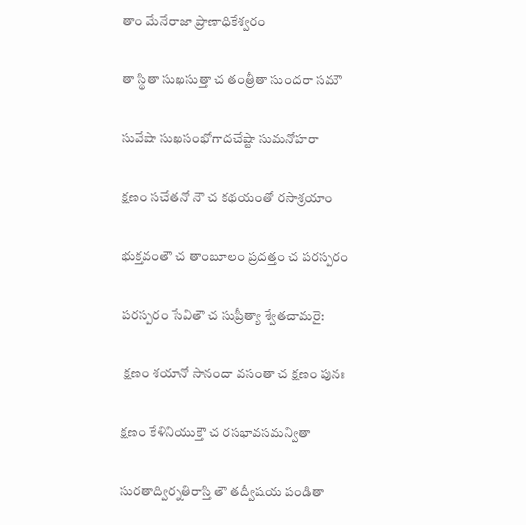తాం మేనేరాజా ప్రాణాధికేశ్వరం

తా స్థితా సుఖసుత్తా చ తంత్రీతా సుందరా సమౌ

సువేషా సుఖసంభోగాదచేష్టా సుమనోహరా

క్షణం సచేతనో నౌ చ కథయంతో రసాశ్రయాం

భుక్తవంతౌ చ తాంబూలం ప్రదత్తం చ పరస్పరం

పరస్పరం సేవితౌ చ సుప్రీత్యా శ్వేతచామరై:

 క్షణం శయానో సానందా వసంతా చ క్షణం పునః

క్షణం కేళినియుక్తౌ చ రసభావసమన్వితా

సురతాద్విర్నతిరాస్తి తౌ తద్వీషయ పండితా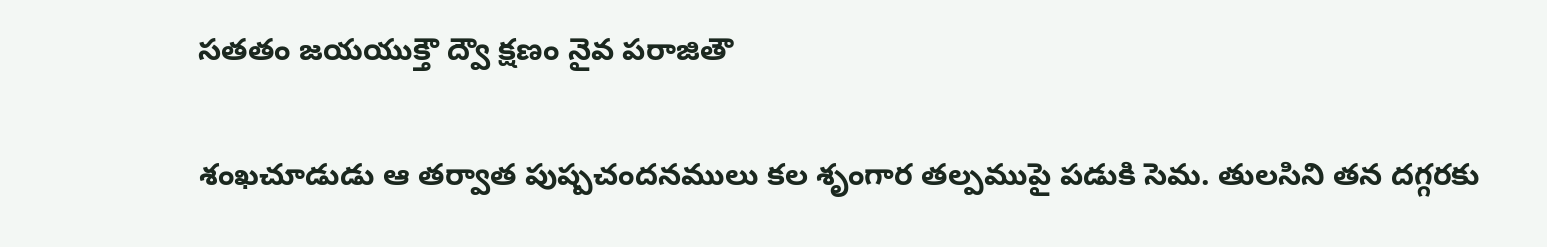సతతం జయయుక్తౌ ద్వౌ క్షణం నైవ పరాజితౌ

శంఖచూడుడు ఆ తర్వాత పుష్పచందనములు కల శృంగార తల్పముపై పడుకి సెమ. తులసిని తన దగ్గరకు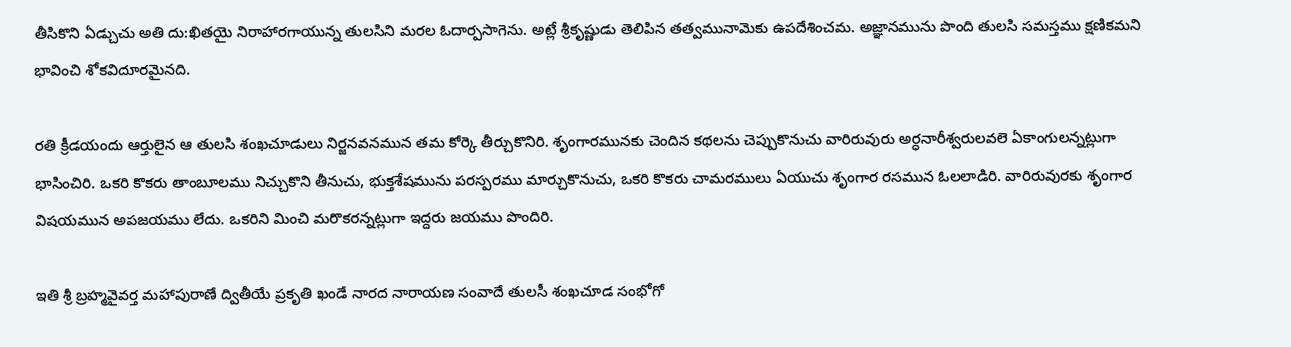తీసికొని ఏడ్చుచు అతి దు:ఖితయై నిరాహారగాయున్న తులసిని మరల ఓదార్పసాగెను. అట్లే శ్రీకృష్ణుడు తెలిపిన తత్వమునామెకు ఉపదేశించమ. అజ్ఞానమును పొంది తులసి సమస్తము క్షణికమని భావించి శోకవిదూరమైనది.

రతి క్రీడయందు ఆర్తులైన ఆ తులసి శంఖచూడులు నిర్జనవనమున తమ కోర్కె తీర్చుకొనిరి. శృంగారమునకు చెందిన కథలను చెప్పుకొనుచు వారిరువురు అర్ధనారీశ్వరులవలె ఏకాంగులన్నట్లుగా భాసించిరి. ఒకరి కొకరు తాంబూలము నిచ్చుకొని తీనుచు, భుక్తశేషమును పరస్పరము మార్చుకొనుచు, ఒకరి కొకరు చామరములు ఏయుచు శృంగార రసమున ఓలలాడిరి. వారిరువురకు శృంగార విషయమున అపజయము లేదు. ఒకరిని మించి మరొకరన్నట్లుగా ఇద్దరు జయము పొందిరి.

ఇతి శ్రీ బ్రహ్మవైవర్త మహాపురాణే ద్వితీయే ప్రకృతి ఖండే నారద నారాయణ సంవాదే తులసీ శంఖచూడ సంభోగో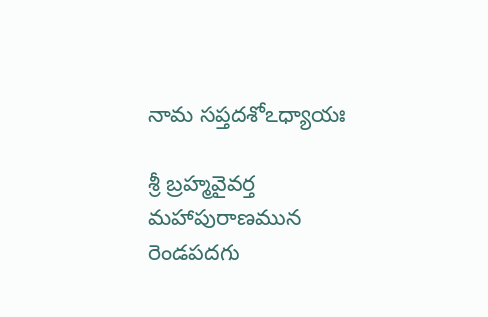నామ సప్తదశోఽధ్యాయః

శ్రీ బ్రహ్మవైవర్త మహాపురాణమున రెండపదగు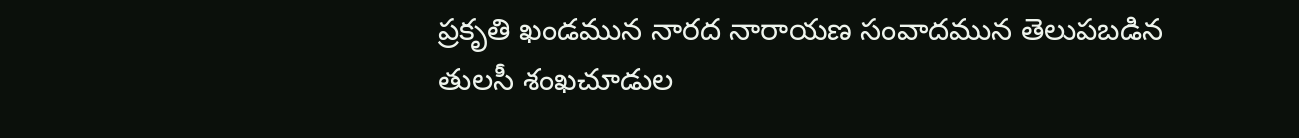ప్రకృతి ఖండమున నారద నారాయణ సంవాదమున తెలుపబడిన తులసీ శంఖచూడుల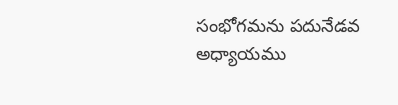సంభోగమను పదునేడవ అధ్యాయము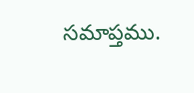సమాప్తము.